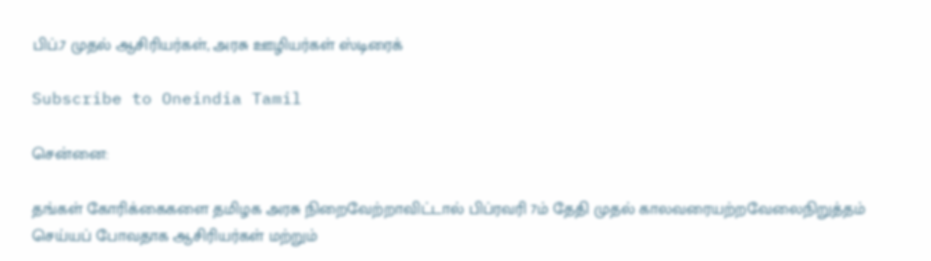பிப்.7 முதல் ஆசிரியர்கள், அரசு ஊழியர்கள் ஸ்டிரைக்

Subscribe to Oneindia Tamil

சென்னை:

தங்கள் கோரிக்கைகளை தமிழக அரசு நிறைவேற்றாவிட்டால் பிப்ரவரி 7ம் தேதி முதல் காலவரையற்றவேலைநிறுத்தம் செய்யப் போவதாக ஆசிரியர்கள் மற்றும்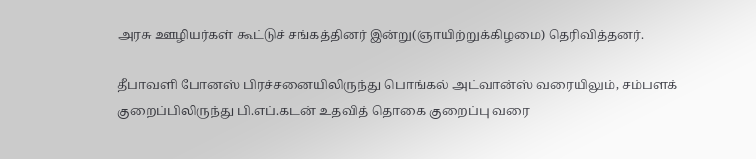அரசு ஊழியர்கள் கூட்டுச் சங்கத்தினர் இன்று(ஞாயிற்றுக்கிழமை) தெரிவித்தனர்.

தீபாவளி போனஸ் பிரச்சனையிலிருந்து பொங்கல் அட்வான்ஸ் வரையிலும், சம்பளக் குறைப்பிலிருந்து பி.எப்.கடன் உதவித் தொகை குறைப்பு வரை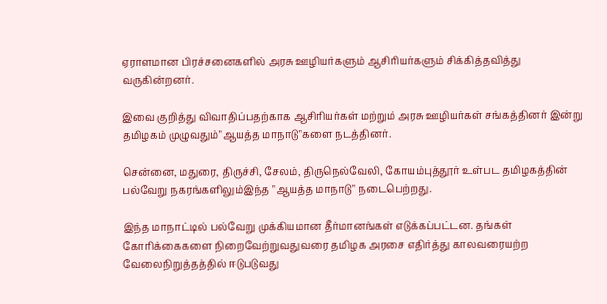ஏராளமான பிரச்சனைகளில் அரசு ஊழியர்களும் ஆசிரியர்களும் சிக்கித்தவித்து வருகின்றனர்.

இவை குறித்து விவாதிப்பதற்காக ஆசிரியர்கள் மற்றும் அரசு ஊழியர்கள் சங்கத்தினர் இன்று தமிழகம் முழுவதும்"ஆயத்த மாநாடு"களை நடத்தினர்.

சென்னை, மதுரை, திருச்சி, சேலம், திருநெல்வேலி, கோயம்புத்தூர் உள்பட தமிழகத்தின் பல்வேறு நகரங்களிலும்இந்த "ஆயத்த மாநாடு" நடைபெற்றது.

இந்த மாநாட்டில் பல்வேறு முக்கியமான தீர்மானங்கள் எடுக்கப்பட்டன. தங்கள் கோரிக்கைகளை நிறைவேற்றுவதுவரை தமிழக அரசை எதிர்த்து காலவரையற்ற வேலைநிறுத்தத்தில் ஈடுபடுவது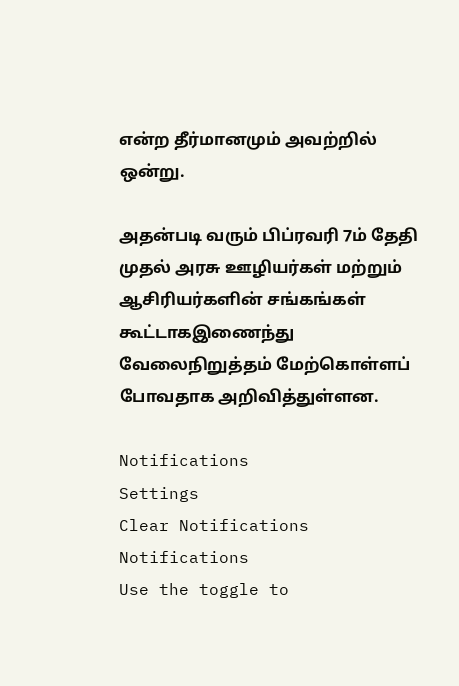என்ற தீர்மானமும் அவற்றில் ஒன்று.

அதன்படி வரும் பிப்ரவரி 7ம் தேதி முதல் அரசு ஊழியர்கள் மற்றும் ஆசிரியர்களின் சங்கங்கள் கூட்டாகஇணைந்து வேலைநிறுத்தம் மேற்கொள்ளப் போவதாக அறிவித்துள்ளன.

Notifications
Settings
Clear Notifications
Notifications
Use the toggle to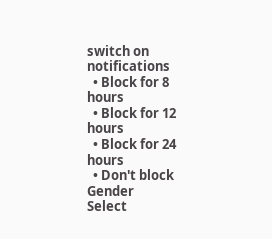switch on notifications
  • Block for 8 hours
  • Block for 12 hours
  • Block for 24 hours
  • Don't block
Gender
Select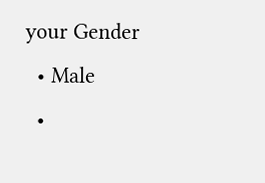your Gender
  • Male
  •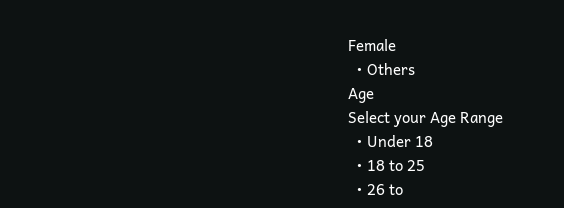Female
  • Others
Age
Select your Age Range
  • Under 18
  • 18 to 25
  • 26 to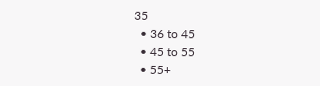35
  • 36 to 45
  • 45 to 55
  • 55+